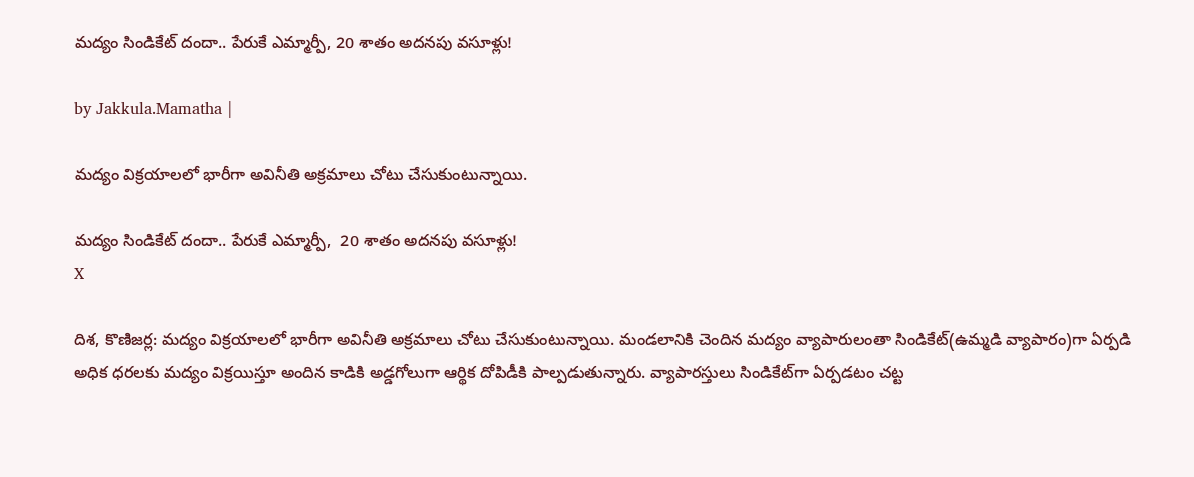మద్యం సిండికేట్ దందా.. పేరుకే ఎమ్మార్పీ, 20 శాతం అదనపు వసూళ్లు!

by Jakkula.Mamatha |

మద్యం విక్రయాలలో భారీగా అవినీతి అక్రమాలు చోటు చేసుకుంటున్నాయి.

మద్యం సిండికేట్ దందా.. పేరుకే ఎమ్మార్పీ,  20 శాతం అదనపు వసూళ్లు!
X

దిశ, కొణిజర్ల: మద్యం విక్రయాలలో భారీగా అవినీతి అక్రమాలు చోటు చేసుకుంటున్నాయి. మండలానికి చెందిన మద్యం వ్యాపారులంతా సిండికేట్(ఉమ్మడి వ్యాపారం)గా ఏర్పడి అధిక ధరలకు మద్యం విక్రయిస్తూ అందిన కాడికి అడ్డగోలుగా ఆర్థిక దోపిడీకి పాల్పడుతున్నారు. వ్యాపారస్తులు సిండికేట్‌గా ఏర్పడటం చట్ట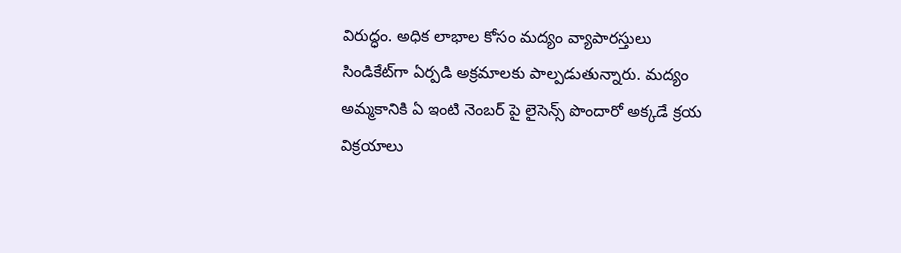విరుద్ధం. అధిక లాభాల కోసం మద్యం వ్యాపారస్తులు సిండికేట్‌గా ఏర్పడి అక్రమాలకు పాల్పడుతున్నారు. మద్యం అమ్మకానికి ఏ ఇంటి నెంబర్ పై లైసెన్స్ పొందారో అక్కడే క్రయ విక్రయాలు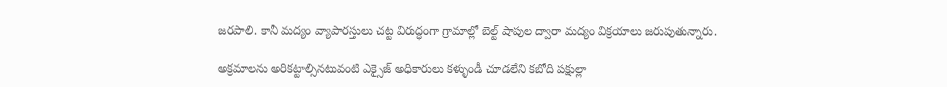జరపాలి. కానీ మద్యం వ్యాపారస్తులు చట్ట విరుద్ధంగా గ్రామాల్లో బెల్ట్ షాపుల ద్వారా మద్యం విక్రయాలు జరుపుతున్నారు.

అక్రమాలను అరికట్టాల్సినటువంటి ఎక్సైజ్ అధికారులు కళ్ళుండీ చూడలేని కబోది పక్షుల్లా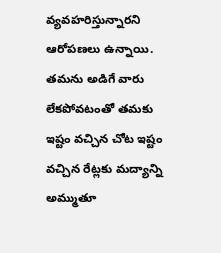వ్యవహరిస్తున్నారని ఆరోపణలు ఉన్నాయి. తమను అడిగే వారు లేకపోవటంతో తమకు ఇష్టం వచ్చిన చోట ఇష్టం వచ్చిన రేట్లకు మద్యాన్ని అమ్ముతూ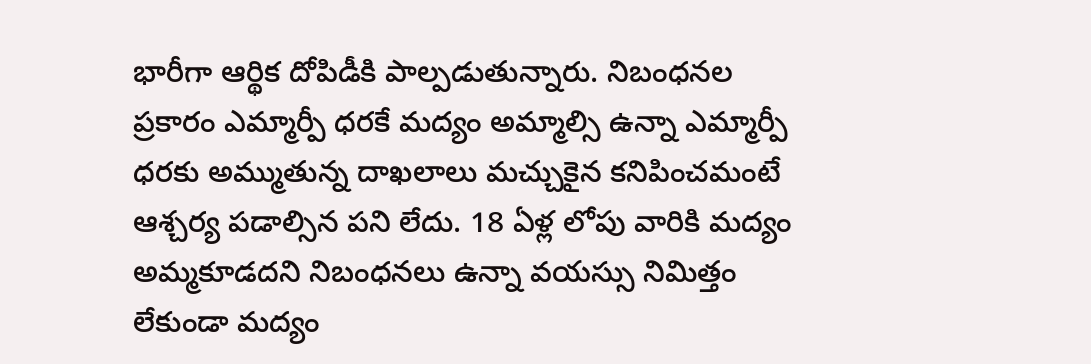భారీగా ఆర్థిక దోపిడీకి పాల్పడుతున్నారు. నిబంధనల ప్రకారం ఎమ్మార్పీ ధరకే మద్యం అమ్మాల్సి ఉన్నా ఎమ్మార్పీ ధరకు అమ్ముతున్న దాఖలాలు మచ్చుకైన కనిపించమంటే ఆశ్చర్య పడాల్సిన పని లేదు. 18 ఏళ్ల లోపు వారికి మద్యం అమ్మకూడదని నిబంధనలు ఉన్నా వయస్సు నిమిత్తం లేకుండా మద్యం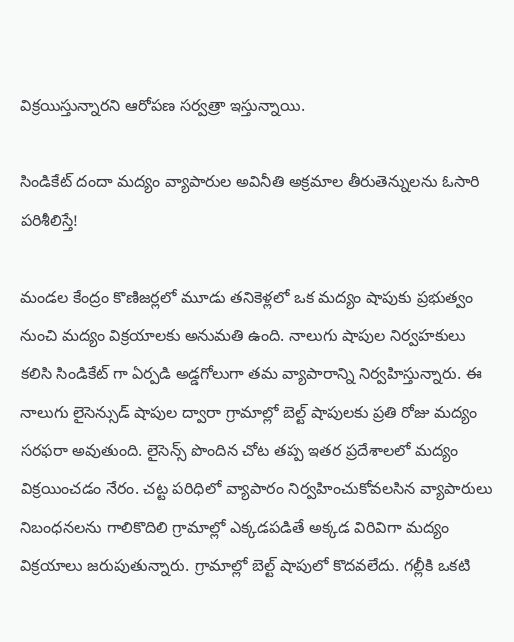విక్రయిస్తున్నారని ఆరోపణ సర్వత్రా ఇస్తున్నాయి.

సిండికేట్ దందా మద్యం వ్యాపారుల అవినీతి అక్రమాల తీరుతెన్నులను ఓసారి పరిశీలిస్తే!

మండల కేంద్రం కొణిజర్లలో మూడు తనికెళ్లలో ఒక మద్యం షాపుకు ప్రభుత్వం నుంచి మద్యం విక్రయాలకు అనుమతి ఉంది. నాలుగు షాపుల నిర్వహకులు కలిసి సిండికేట్ గా ఏర్పడి అడ్డగోలుగా తమ వ్యాపారాన్ని నిర్వహిస్తున్నారు. ఈ నాలుగు లైసెన్సుడ్ షాపుల ద్వారా గ్రామాల్లో బెల్ట్ షాపులకు ప్రతి రోజు మద్యం సరఫరా అవుతుంది. లైసెన్స్ పొందిన చోట తప్ప ఇతర ప్రదేశాలలో మద్యం విక్రయించడం నేరం. చట్ట పరిధిలో వ్యాపారం నిర్వహించుకోవలసిన వ్యాపారులు నిబంధనలను గాలికొదిలి గ్రామాల్లో ఎక్కడపడితే అక్కడ విరివిగా మద్యం విక్రయాలు జరుపుతున్నారు. గ్రామాల్లో బెల్ట్ షాపులో కొదవలేదు. గల్లీకి ఒకటి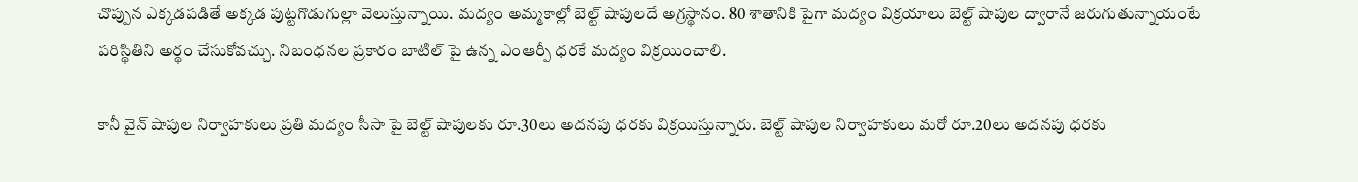చొప్పున ఎక్కడపడితే అక్కడ పుట్టగొడుగుల్లా వెలుస్తున్నాయి. మద్యం అమ్మకాల్లో బెల్ట్ షాపులదే అగ్రస్థానం. 80 శాతానికి పైగా మద్యం విక్రయాలు బెల్ట్ షాపుల ద్వారానే జరుగుతున్నాయంటే పరిస్థితిని అర్థం చేసుకోవచ్చు. నిబంధనల ప్రకారం బాటిల్ పై ఉన్న ఎంఆర్పీ ధరకే మద్యం విక్రయించాలి.

కానీ వైన్ షాపుల నిర్వాహకులు ప్రతి మద్యం సీసా పై బెల్ట్ షాపులకు రూ.30లు అదనపు ధరకు విక్రయిస్తున్నారు. బెల్ట్ షాపుల నిర్వాహకులు మరో రూ.20లు అదనపు ధరకు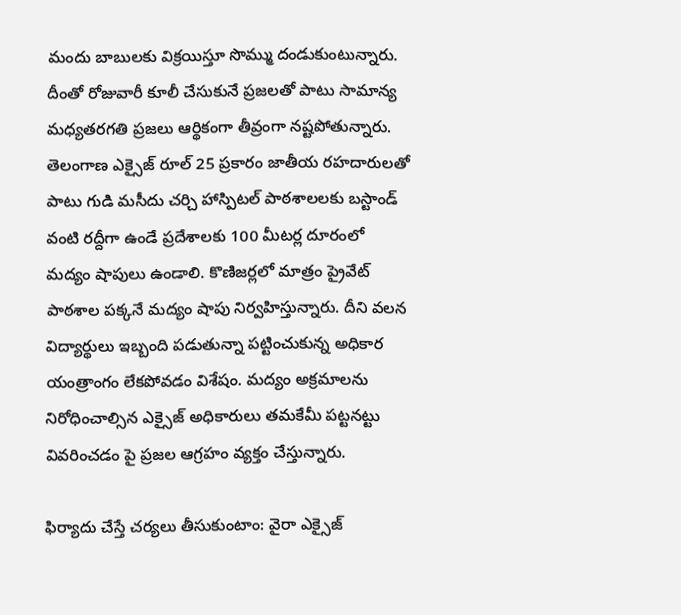మందు బాబులకు విక్రయిస్తూ సొమ్ము దండుకుంటున్నారు. దీంతో రోజువారీ కూలీ చేసుకునే ప్రజలతో పాటు సామాన్య మధ్యతరగతి ప్రజలు ఆర్థికంగా తీవ్రంగా నష్టపోతున్నారు. తెలంగాణ ఎక్సైజ్ రూల్ 25 ప్రకారం జాతీయ రహదారులతో పాటు గుడి మసీదు చర్చి హాస్పిటల్ పాఠశాలలకు బస్టాండ్ వంటి రద్దీగా ఉండే ప్రదేశాలకు 100 మీటర్ల దూరంలో మద్యం షాపులు ఉండాలి. కొణిజర్లలో మాత్రం ప్రైవేట్ పాఠశాల పక్కనే మద్యం షాపు నిర్వహిస్తున్నారు. దీని వలన విద్యార్థులు ఇబ్బంది పడుతున్నా పట్టించుకున్న అధికార యంత్రాంగం లేకపోవడం విశేషం. మద్యం అక్రమాలను నిరోధించాల్సిన ఎక్సైజ్ అధికారులు తమకేమీ పట్టనట్టు వివరించడం పై ప్రజల ఆగ్రహం వ్యక్తం చేస్తున్నారు.

ఫిర్యాదు చేస్తే చర్యలు తీసుకుంటాం: వైరా ఎక్సైజ్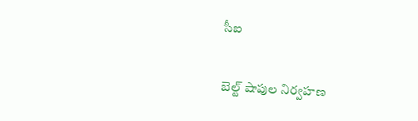సీఐ

బెల్ట్ షాపుల నిర్వహణ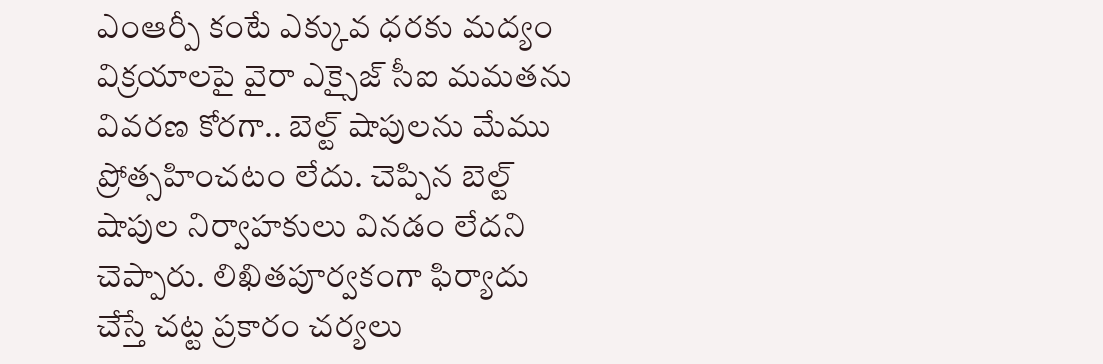ఎంఆర్పీ కంటే ఎక్కువ ధరకు మద్యం విక్రయాలపై వైరా ఎక్సైజ్ సీఐ మమతను వివరణ కోరగా.. బెల్ట్ షాపులను మేము ప్రోత్సహించటం లేదు. చెప్పిన బెల్ట్ షాపుల నిర్వాహకులు వినడం లేదని చెప్పారు. లిఖితపూర్వకంగా ఫిర్యాదు చేస్తే చట్ట ప్రకారం చర్యలు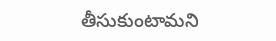తీసుకుంటామని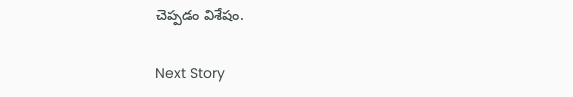చెప్పడం విశేషం.

Next Story